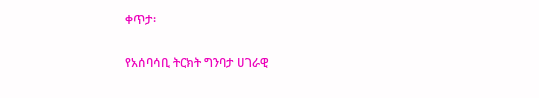ቀጥታ፡

የአሰባሳቢ ትርክት ግንባታ ሀገራዊ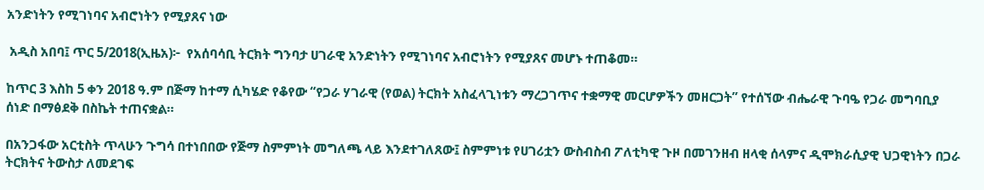አንድነትን የሚገነባና አብሮነትን የሚያጸና ነው

 አዲስ አበባ፤ ጥር 5/2018(ኢዜአ)፦  የአሰባሳቢ ትርክት ግንባታ ሀገራዊ አንድነትን የሚገነባና አብሮነትን የሚያጸና መሆኑ ተጠቆመ።

ከጥር 3 እስከ 5 ቀን 2018 ዓ.ም በጅማ ከተማ ሲካሄድ የቆየው “የጋራ ሃገራዊ (የወል) ትርክት አስፈላጊነቱን ማረጋገጥና ተቋማዊ መርሆዎችን መዘርጋት” የተሰኘው ብሔራዊ ጉባዔ የጋራ መግባቢያ ሰነድ በማፅደቅ በስኬት ተጠናቋል።

በአንጋፋው አርቲስት ጥላሁን ጉግሳ በተነበበው የጅማ ስምምነት መግለጫ ላይ እንደተገለጸው፤ ስምምነቱ የሀገሪቷን ውስብስብ ፖለቲካዊ ጉዞ በመገንዘብ ዘላቂ ሰላምና ዲሞክራሲያዊ ህጋዊነትን በጋራ ትርክትና ትውስታ ለመደገፍ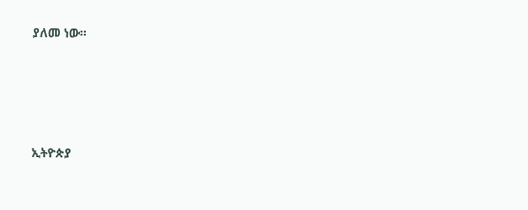ያለመ ነው።




ኢትዮጵያ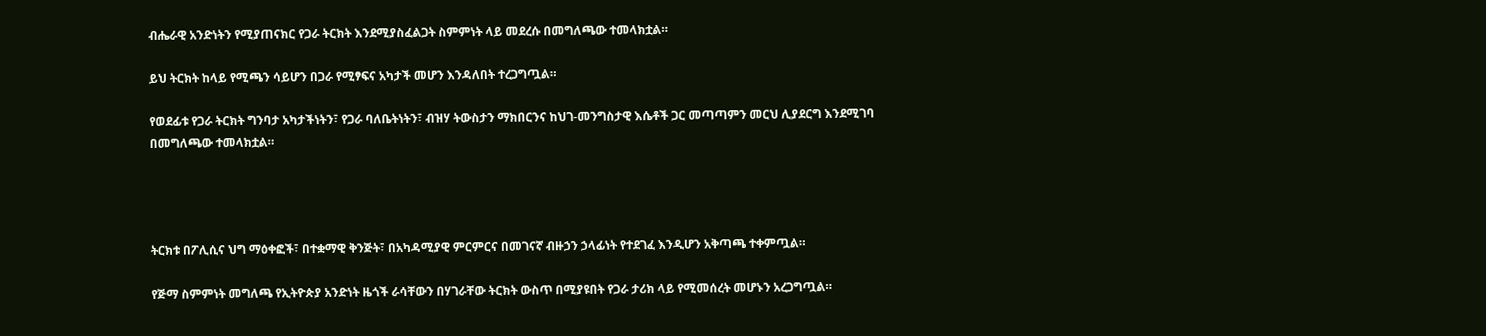ብሔራዊ አንድነትን የሚያጠናክር የጋራ ትርክት እንደሚያስፈልጋት ስምምነት ላይ መደረሱ በመግለጫው ተመላክቷል።

ይህ ትርክት ከላይ የሚጫን ሳይሆን በጋራ የሚፃፍና አካታች መሆን እንዳለበት ተረጋግጧል።

የወደፊቱ የጋራ ትርክት ግንባታ አካታችነትን፣ የጋራ ባለቤትነትን፣ ብዝሃ ትውስታን ማክበርንና ከህገ-መንግስታዊ እሴቶች ጋር መጣጣምን መርህ ሊያደርግ እንደሚገባ በመግለጫው ተመላክቷል።




ትርክቱ በፖሊሲና ህግ ማዕቀፎች፣ በተቋማዊ ቅንጅት፣ በአካዳሚያዊ ምርምርና በመገናኛ ብዙኃን ኃላፊነት የተደገፈ እንዲሆን አቅጣጫ ተቀምጧል።

የጅማ ስምምነት መግለጫ የኢትዮጵያ አንድነት ዜጎች ራሳቸውን በሃገራቸው ትርክት ውስጥ በሚያዩበት የጋራ ታሪክ ላይ የሚመሰረት መሆኑን አረጋግጧል።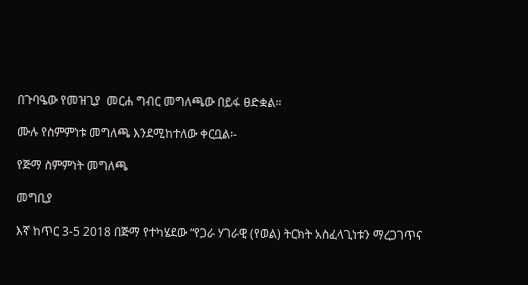በጉባዔው የመዝጊያ  መርሐ ግብር መግለጫው በይፋ ፀድቋል።

ሙሉ የስምምነቱ መግለጫ እንደሚከተለው ቀርቧል፡-

የጅማ ስምምነት መግለጫ

መግቢያ

እኛ ከጥር 3-5 2018 በጅማ የተካሄደው “የጋራ ሃገራዊ (የወል) ትርክት አስፈላጊነቱን ማረጋገጥና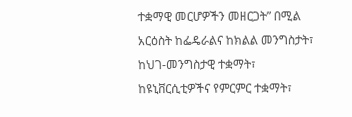ተቋማዊ መርሆዎችን መዘርጋት” በሚል አርዕስት ከፌዴራልና ከክልል መንግስታት፣ ከህገ-መንግስታዊ ተቋማት፣ ከዩኒቨርሲቲዎችና የምርምር ተቋማት፣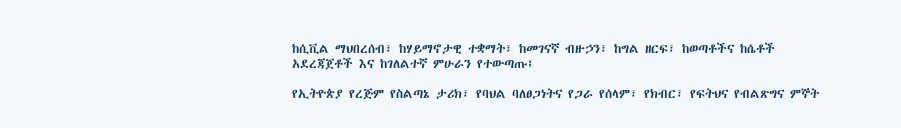ከሲቪል ማህበረሰብ፣ ከሃይማኖታዊ ተቋማት፣ ከመገናኛ ብዙኃን፣ ከግል ዘርፍ፣ ከወጣቶችና ከሴቶች አደረጃጀቶች እና ከገለልተኛ ምሁራን የተውጣጡ፤

የኢትዮጵያ የረጅም የስልጣኔ ታሪክ፣ የባህል ባለፀጋነትና የጋራ የሰላም፣ የክብር፣ የፍትህና የብልጽግና ምኞት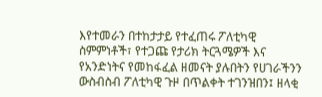እየተመራን በተከታታይ የተፈጠሩ ፖለቲካዊ ስምምነቶች፣ የተጋጩ የታሪክ ትርጓሜዎች እና የአንድነትና የመከፋፈል ዘመናት ያሉበትን የሀገራችንን ውስብስብ ፖለቲካዊ ጉዞ በጥልቀት ተገንዝበን፤ ዘላቂ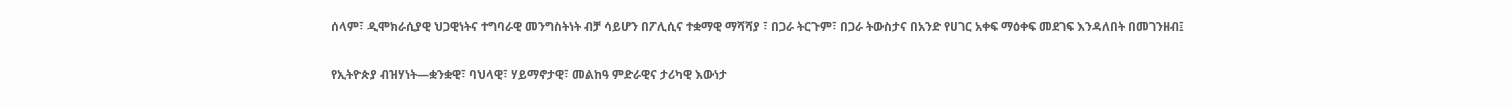ሰላም፣ ዲሞክራሲያዊ ህጋዊነትና ተግባራዊ መንግስትነት ብቻ ሳይሆን በፖሊሲና ተቋማዊ ማሻሻያ ፣ በጋራ ትርጉም፣ በጋራ ትውስታና በአንድ የሀገር አቀፍ ማዕቀፍ መደገፍ እንዳለበት በመገንዘብ፤

የኢትዮጵያ ብዝሃነት—ቋንቋዊ፣ ባህላዊ፣ ሃይማኖታዊ፣ መልከዓ ምድራዊና ታሪካዊ እውነታ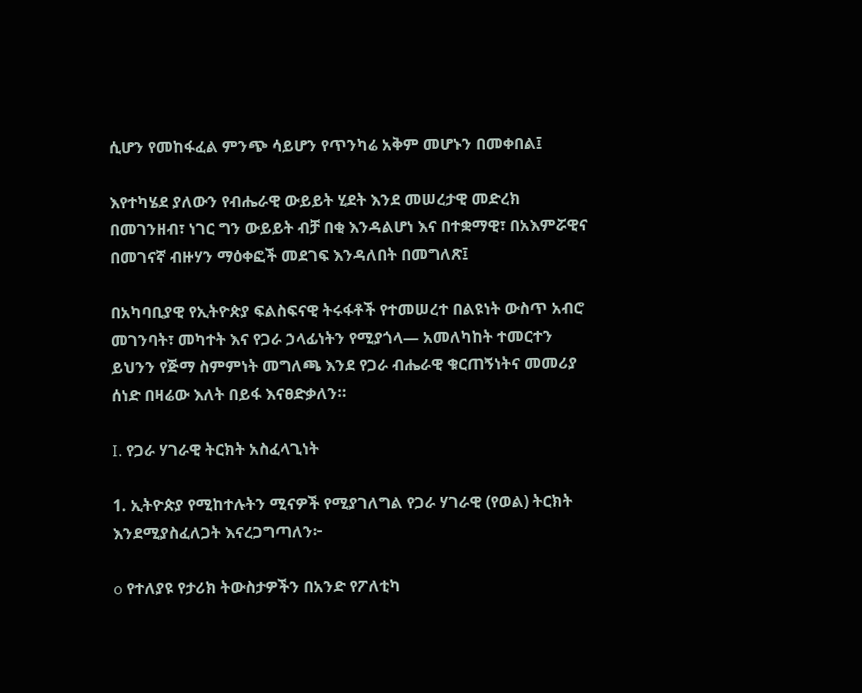ሲሆን የመከፋፈል ምንጭ ሳይሆን የጥንካሬ አቅም መሆኑን በመቀበል፤

እየተካሄደ ያለውን የብሔራዊ ውይይት ሂደት እንደ መሠረታዊ መድረክ በመገንዘብ፣ ነገር ግን ውይይት ብቻ በቂ እንዳልሆነ እና በተቋማዊ፣ በአእምሯዊና በመገናኛ ብዙሃን ማዕቀፎች መደገፍ እንዳለበት በመግለጽ፤

በአካባቢያዊ የኢትዮጵያ ፍልስፍናዊ ትሩፋቶች የተመሠረተ በልዩነት ውስጥ አብሮ መገንባት፣ መካተት እና የጋራ ኃላፊነትን የሚያጎላ— አመለካከት ተመርተን ይህንን የጅማ ስምምነት መግለጫ እንደ የጋራ ብሔራዊ ቁርጠኝነትና መመሪያ ሰነድ በዛሬው እለት በይፋ እናፀድቃለን።

I. የጋራ ሃገራዊ ትርክት አስፈላጊነት

1. ኢትዮጵያ የሚከተሉትን ሚናዎች የሚያገለግል የጋራ ሃገራዊ (የወል) ትርክት እንደሚያስፈለጋት እናረጋግጣለን፦

o የተለያዩ የታሪክ ትውስታዎችን በአንድ የፖለቲካ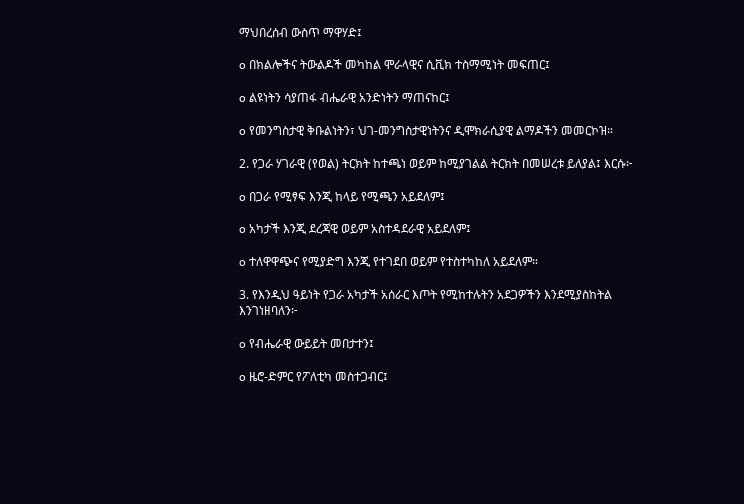ማህበረሰብ ውስጥ ማዋሃድ፤

o በክልሎችና ትውልዶች መካከል ሞራላዊና ሲቪክ ተስማሚነት መፍጠር፤

o ልዩነትን ሳያጠፋ ብሔራዊ አንድነትን ማጠናከር፤

o የመንግስታዊ ቅቡልነትን፣ ህገ-መንግስታዊነትንና ዲሞክራሲያዊ ልማዶችን መመርኮዝ።

2. የጋራ ሃገራዊ (የወል) ትርክት ከተጫነ ወይም ከሚያገልል ትርክት በመሠረቱ ይለያል፤ እርሱ፦

o በጋራ የሚፃፍ እንጂ ከላይ የሚጫን አይደለም፤

o አካታች እንጂ ደረጃዊ ወይም አስተዳደራዊ አይደለም፤

o ተለዋዋጭና የሚያድግ እንጂ የተገደበ ወይም የተስተካከለ አይደለም።

3. የእንዲህ ዓይነት የጋራ አካታች አሰራር እጦት የሚከተሉትን አደጋዎችን እንደሚያስከትል እንገነዘባለን፦

o የብሔራዊ ውይይት መበታተን፤

o ዜሮ-ድምር የፖለቲካ መስተጋብር፤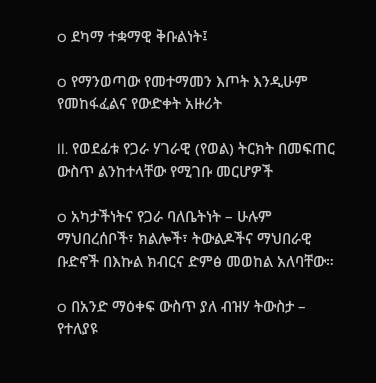o ደካማ ተቋማዊ ቅቡልነት፤

o የማንወጣው የመተማመን እጦት እንዲሁም የመከፋፈልና የውድቀት አዙሪት

II. የወደፊቱ የጋራ ሃገራዊ (የወል) ትርክት በመፍጠር ውስጥ ልንከተላቸው የሚገቡ መርሆዎች

o አካታችነትና የጋራ ባለቤትነት – ሁሉም ማህበረሰቦች፣ ክልሎች፣ ትውልዶችና ማህበራዊ ቡድኖች በእኩል ክብርና ድምፅ መወከል አለባቸው።

o በአንድ ማዕቀፍ ውስጥ ያለ ብዝሃ ትውስታ – የተለያዩ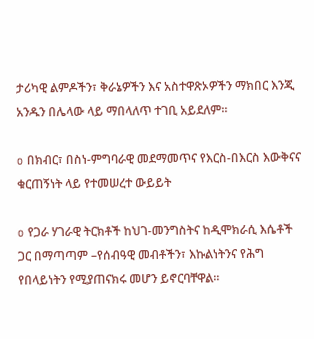ታሪካዊ ልምዶችን፣ ቅራኔዎችን እና አስተዋጽኦዎችን ማክበር እንጂ አንዱን በሌላው ላይ ማበላለጥ ተገቢ አይደለም።

o በክብር፣ በስነ-ምግባራዊ መደማመጥና የእርስ-በእርስ እውቅናና ቁርጠኝነት ላይ የተመሠረተ ውይይት

o የጋራ ሃገራዊ ትርክቶች ከህገ-መንግስትና ከዲሞክራሲ እሴቶች ጋር በማጣጣም –የሰብዓዊ መብቶችን፣ እኩልነትንና የሕግ የበላይነትን የሚያጠናክሩ መሆን ይኖርባቸዋል።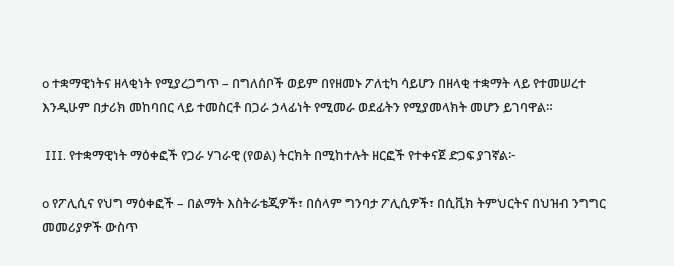o ተቋማዊነትና ዘላቂነት የሚያረጋግጥ – በግለሰቦች ወይም በየዘመኑ ፖለቲካ ሳይሆን በዘላቂ ተቋማት ላይ የተመሠረተ እንዲሁም በታሪክ መከባበር ላይ ተመስርቶ በጋራ ኃላፊነት የሚመራ ወደፊትን የሚያመላክት መሆን ይገባዋል።

 III. የተቋማዊነት ማዕቀፎች የጋራ ሃገራዊ (የወል) ትርክት በሚከተሉት ዘርፎች የተቀናጀ ድጋፍ ያገኛል፦

o የፖሊሲና የህግ ማዕቀፎች – በልማት እስትራቴጂዎች፣ በሰላም ግንባታ ፖሊሲዎች፣ በሲቪክ ትምህርትና በህዝብ ንግግር መመሪያዎች ውስጥ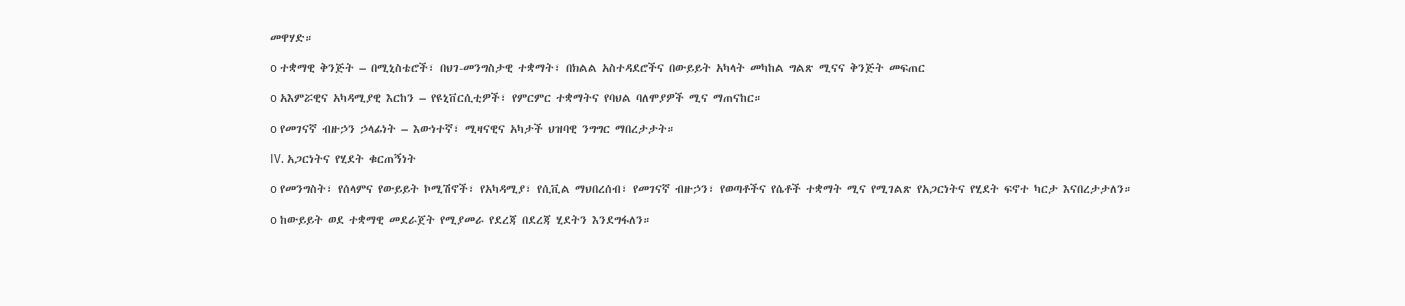መዋሃድ።

o ተቋማዊ ቅንጅት – በሚኒስቴሮች፣ በህገ-መንግስታዊ ተቋማት፣ በክልል አስተዳደሮችና በውይይት አካላት መካከል ግልጽ ሚናና ቅንጅት መፍጠር

o አእምሯዊና አካዳሚያዊ እርከን – የዩኒቨርሲቲዎች፣ የምርምር ተቋማትና የባህል ባለሞያዎች ሚና ማጠናከር።

o የመገናኛ ብዙኃን ኃላፊነት – እውነተኛ፣ ሚዛናዊና አካታች ህዝባዊ ንግግር ማበረታታት።

IV. አጋርነትና የሂደት ቁርጠኝነት

o የመንግስት፣ የሰላምና የውይይት ኮሚሽኖች፣ የአካዳሚያ፣ የሲቪል ማህበረሰብ፣ የመገናኛ ብዙኃን፣ የወጣቶችና የሴቶች ተቋማት ሚና የሚገልጽ የአጋርነትና የሂደት ፍኖተ ካርታ እናበረታታለን።

o ከውይይት ወደ ተቋማዊ መደራጀት የሚያመራ የደረጃ በደረጃ ሂደትን እንደግፋለን።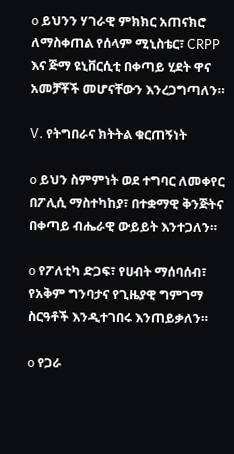o ይህንን ሃገራዊ ምክክር አጠናክሮ ለማስቀጠል የሰላም ሚኒስቴር፣ CRPP እና ጅማ ዩኒቨርሲቲ በቀጣይ ሂደት ዋና አመቻቾች መሆናቸውን እንረጋግጣለን።

V. የትግበራና ክትትል ቁርጠኝነት

o ይህን ስምምነት ወደ ተግባር ለመቀየር በፖሊሲ ማስተካከያ፣ በተቋማዊ ቅንጅትና በቀጣይ ብሔራዊ ውይይት እንተጋለን።

o የፖለቲካ ድጋፍ፣ የሀብት ማሰባሰብ፣ የአቅም ግንባታና የጊዜያዊ ግምገማ ስርዓቶች እንዲተገበሩ እንጠይቃለን።

o የጋራ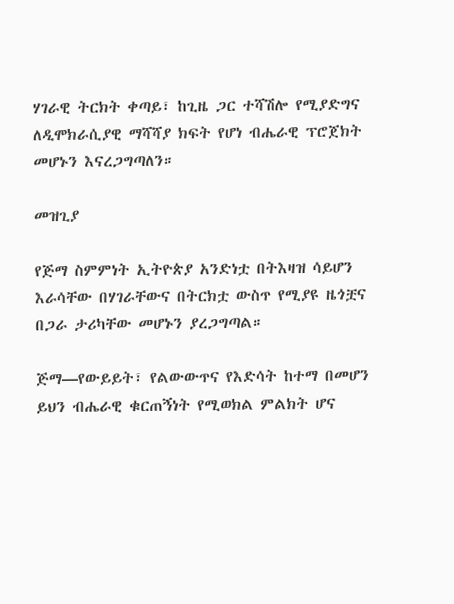ሃገራዊ ትርክት ቀጣይ፣ ከጊዜ ጋር ተሻሽሎ የሚያድግና ለዲሞክራሲያዊ ማሻሻያ ክፍት የሆነ ብሔራዊ ፕሮጀክት መሆኑን እናረጋግጣለን።

መዝጊያ

የጅማ ስምምነት ኢትዮጵያ አንድነቷ በትእዛዝ ሳይሆን እራሳቸው በሃገራቸውና በትርክቷ ውስጥ የሚያዩ ዜጎቿና በጋራ ታሪካቸው መሆኑን ያረጋግጣል።

ጅማ—የውይይት፣ የልውውጥና የእድሳት ከተማ በመሆን ይህን ብሔራዊ ቁርጠኝነት የሚወክል ምልክት ሆና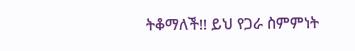ትቆማለች!! ይህ የጋራ ስምምነት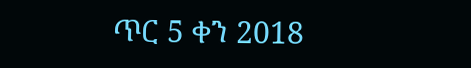ጥር 5 ቀን 2018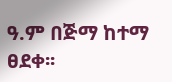ዓ.ም በጅማ ከተማ ፀደቀ፡፡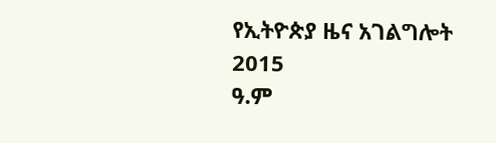የኢትዮጵያ ዜና አገልግሎት
2015
ዓ.ም